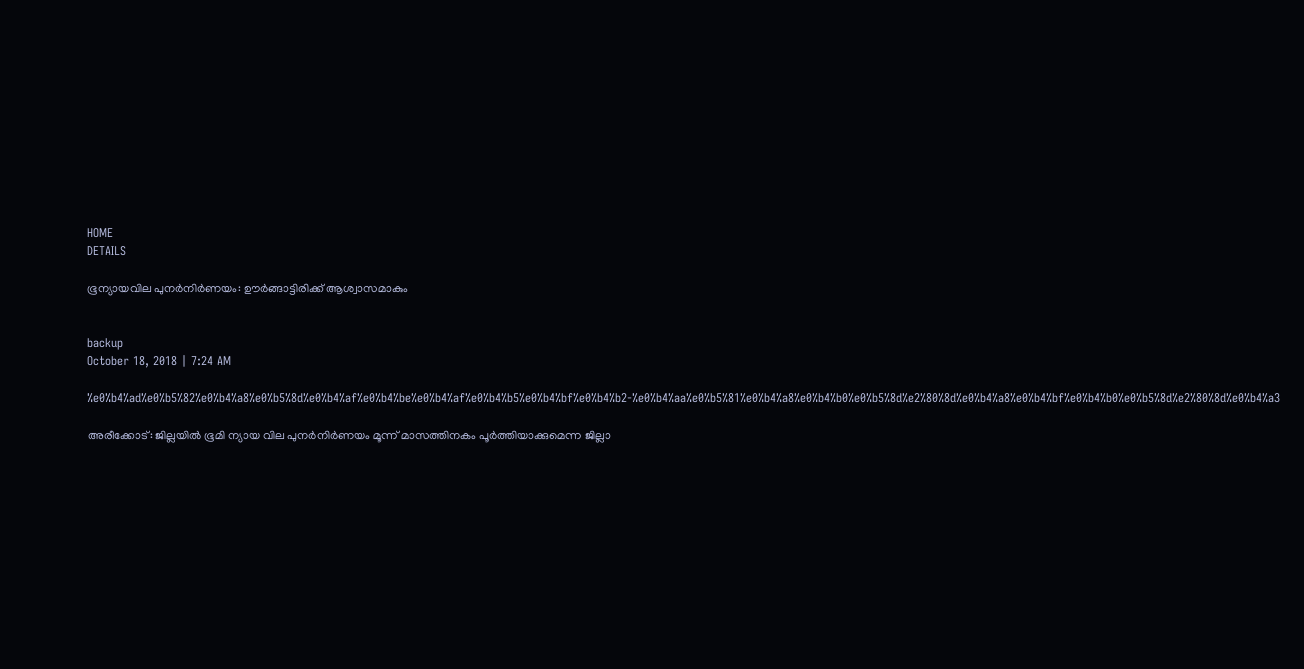HOME
DETAILS

ഭൂന്യായവില പുനര്‍നിര്‍ണയം: ഊര്‍ങ്ങാട്ടിരിക്ക് ആശ്വാസമാകും


backup
October 18, 2018 | 7:24 AM

%e0%b4%ad%e0%b5%82%e0%b4%a8%e0%b5%8d%e0%b4%af%e0%b4%be%e0%b4%af%e0%b4%b5%e0%b4%bf%e0%b4%b2-%e0%b4%aa%e0%b5%81%e0%b4%a8%e0%b4%b0%e0%b5%8d%e2%80%8d%e0%b4%a8%e0%b4%bf%e0%b4%b0%e0%b5%8d%e2%80%8d%e0%b4%a3

അരീക്കോട്: ജില്ലയില്‍ ഭൂമി ന്യായ വില പുനര്‍നിര്‍ണയം മൂന്ന് മാസത്തിനകം പൂര്‍ത്തിയാക്കുമെന്ന ജില്ലാ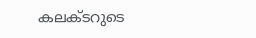കലക്ടറുടെ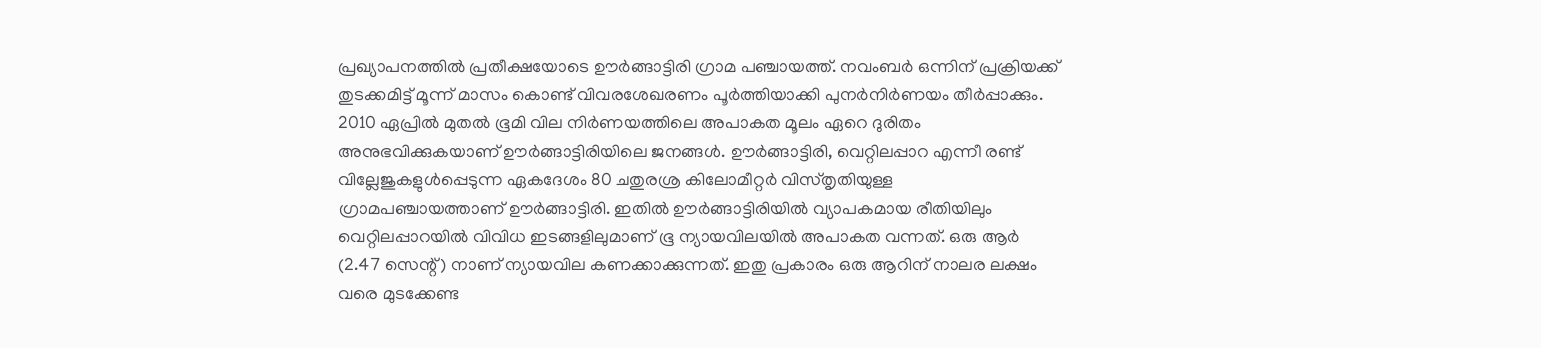പ്രഖ്യാപനത്തില്‍ പ്രതീക്ഷയോടെ ഊര്‍ങ്ങാട്ടിരി ഗ്രാമ പഞ്ചായത്ത്. നവംബര്‍ ഒന്നിന് പ്രക്രിയക്ക് തുടക്കമിട്ട് മൂന്ന് മാസം കൊണ്ട് വിവരശേഖരണം പൂര്‍ത്തിയാക്കി പുനര്‍നിര്‍ണയം തീര്‍പ്പാക്കും.
2010 ഏപ്രില്‍ മുതല്‍ ഭൂമി വില നിര്‍ണയത്തിലെ അപാകത മൂലം ഏറെ ദുരിതം അനുഭവിക്കുകയാണ് ഊര്‍ങ്ങാട്ടിരിയിലെ ജനങ്ങള്‍. ഊര്‍ങ്ങാട്ടിരി, വെറ്റിലപ്പാറ എന്നീ രണ്ട് വില്ലേജുകളുള്‍പ്പെടുന്ന ഏകദേശം 80 ചതുരശ്ര കിലോമീറ്റര്‍ വിസ്തൃതിയുള്ള ഗ്രാമപഞ്ചായത്താണ് ഊര്‍ങ്ങാട്ടിരി. ഇതില്‍ ഊര്‍ങ്ങാട്ടിരിയില്‍ വ്യാപകമായ രീതിയിലും വെറ്റിലപ്പാറയില്‍ വിവിധ ഇടങ്ങളിലുമാണ് ഭൂ ന്യായവിലയില്‍ അപാകത വന്നത്. ഒരു ആര്‍ (2.47 സെന്റ്) നാണ് ന്യായവില കണക്കാക്കുന്നത്. ഇതു പ്രകാരം ഒരു ആറിന് നാലര ലക്ഷം വരെ മുടക്കേണ്ട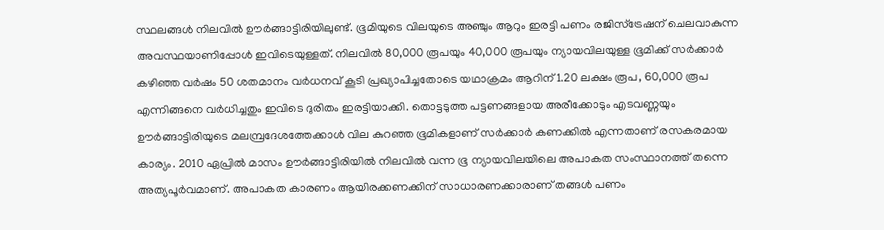സ്ഥലങ്ങള്‍ നിലവില്‍ ഊര്‍ങ്ങാട്ടിരിയിലുണ്ട്. ഭൂമിയുടെ വിലയുടെ അഞ്ചും ആറും ഇരട്ടി പണം രജിസ്‌ട്രേഷന് ചെലവാകുന്ന അവസ്ഥയാണിപ്പോള്‍ ഇവിടെയുള്ളത്. നിലവില്‍ 80,000 രൂപയും 40,000 രൂപയും ന്യായവിലയുള്ള ഭൂമിക്ക് സര്‍ക്കാര്‍ കഴിഞ്ഞ വര്‍ഷം 50 ശതമാനം വര്‍ധനവ് കൂടി പ്രഖ്യാപിച്ചതോടെ യഥാക്രമം ആറിന് 1.20 ലക്ഷം രൂപ, 60,000 രൂപ എന്നിങ്ങനെ വര്‍ധിച്ചതും ഇവിടെ ദുരിതം ഇരട്ടിയാക്കി. തൊട്ടടുത്ത പട്ടണങ്ങളായ അരീക്കോടും എടവണ്ണയും ഊര്‍ങ്ങാട്ടിരിയുടെ മലമ്പ്രദേശത്തേക്കാള്‍ വില കുറഞ്ഞ ഭൂമികളാണ് സര്‍ക്കാര്‍ കണക്കില്‍ എന്നതാണ് രസകരമായ കാര്യം. 2010 ഏപ്രില്‍ മാസം ഊര്‍ങ്ങാട്ടിരിയില്‍ നിലവില്‍ വന്ന ഭൂ ന്യായവിലയിലെ അപാകത സംസ്ഥാനത്ത് തന്നെ അത്യപൂര്‍വമാണ്. അപാകത കാരണം ആയിരക്കണക്കിന് സാധാരണക്കാരാണ് തങ്ങള്‍ പണം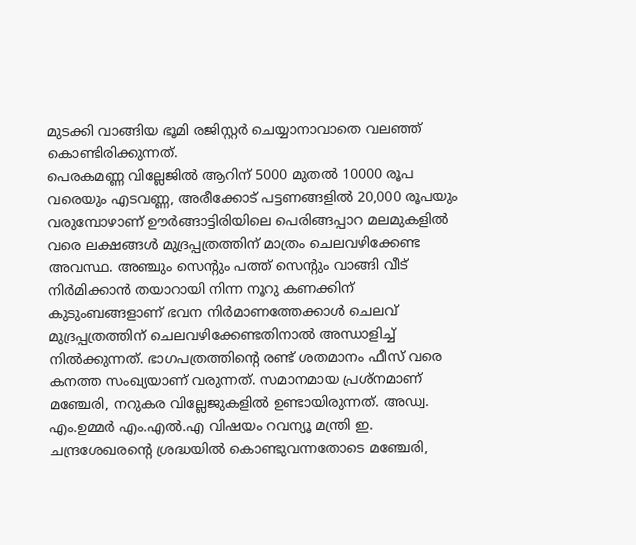മുടക്കി വാങ്ങിയ ഭൂമി രജിസ്റ്റര്‍ ചെയ്യാനാവാതെ വലഞ്ഞ് കൊണ്ടിരിക്കുന്നത്.
പെരകമണ്ണ വില്ലേജില്‍ ആറിന് 5000 മുതല്‍ 10000 രൂപ വരെയും എടവണ്ണ, അരീക്കോട് പട്ടണങ്ങളില്‍ 20,000 രൂപയും വരുമ്പോഴാണ് ഊര്‍ങ്ങാട്ടിരിയിലെ പെരിങ്ങപ്പാറ മലമുകളില്‍ വരെ ലക്ഷങ്ങള്‍ മുദ്രപ്പത്രത്തിന് മാത്രം ചെലവഴിക്കേണ്ട അവസ്ഥ. അഞ്ചും സെന്റും പത്ത് സെന്റും വാങ്ങി വീട് നിര്‍മിക്കാന്‍ തയാറായി നിന്ന നൂറു കണക്കിന് കുടുംബങ്ങളാണ് ഭവന നിര്‍മാണത്തേക്കാള്‍ ചെലവ് മുദ്രപ്പത്രത്തിന് ചെലവഴിക്കേണ്ടതിനാല്‍ അന്ധാളിച്ച് നില്‍ക്കുന്നത്. ഭാഗപത്രത്തിന്റെ രണ്ട് ശതമാനം ഫീസ് വരെ കനത്ത സംഖ്യയാണ് വരുന്നത്. സമാനമായ പ്രശ്‌നമാണ് മഞ്ചേരി, നറുകര വില്ലേജുകളില്‍ ഉണ്ടായിരുന്നത്. അഡ്വ. എം.ഉമ്മര്‍ എം.എല്‍.എ വിഷയം റവന്യൂ മന്ത്രി ഇ. ചന്ദ്രശേഖരന്റെ ശ്രദ്ധയില്‍ കൊണ്ടുവന്നതോടെ മഞ്ചേരി,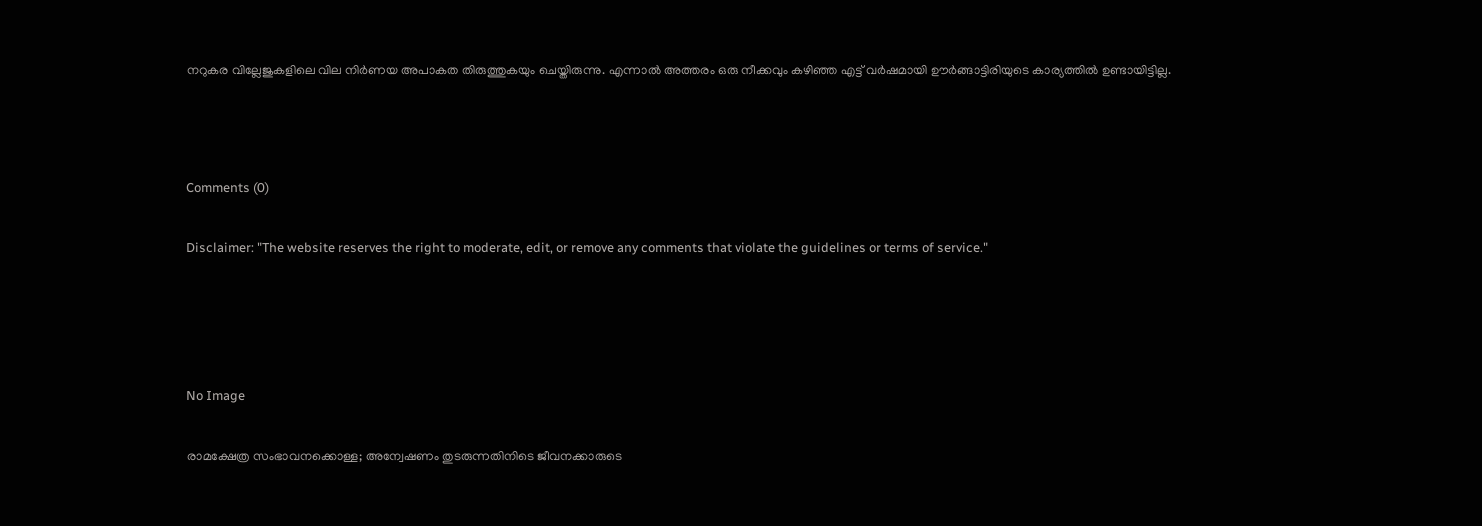നറുകര വില്ലേജുകളിലെ വില നിര്‍ണയ അപാകത തിരുത്തുകയും ചെയ്തിരുന്നു. എന്നാല്‍ അത്തരം ഒരു നീക്കവും കഴിഞ്ഞ എട്ട് വര്‍ഷമായി ഊര്‍ങ്ങാട്ടിരിയുടെ കാര്യത്തില്‍ ഉണ്ടായിട്ടില്ല.



Comments (0)

Disclaimer: "The website reserves the right to moderate, edit, or remove any comments that violate the guidelines or terms of service."




No Image

രാമക്ഷേത്ര സംഭാവനക്കൊള്ള; അന്വേഷണം തുടരുന്നതിനിടെ ജീവനക്കാരുടെ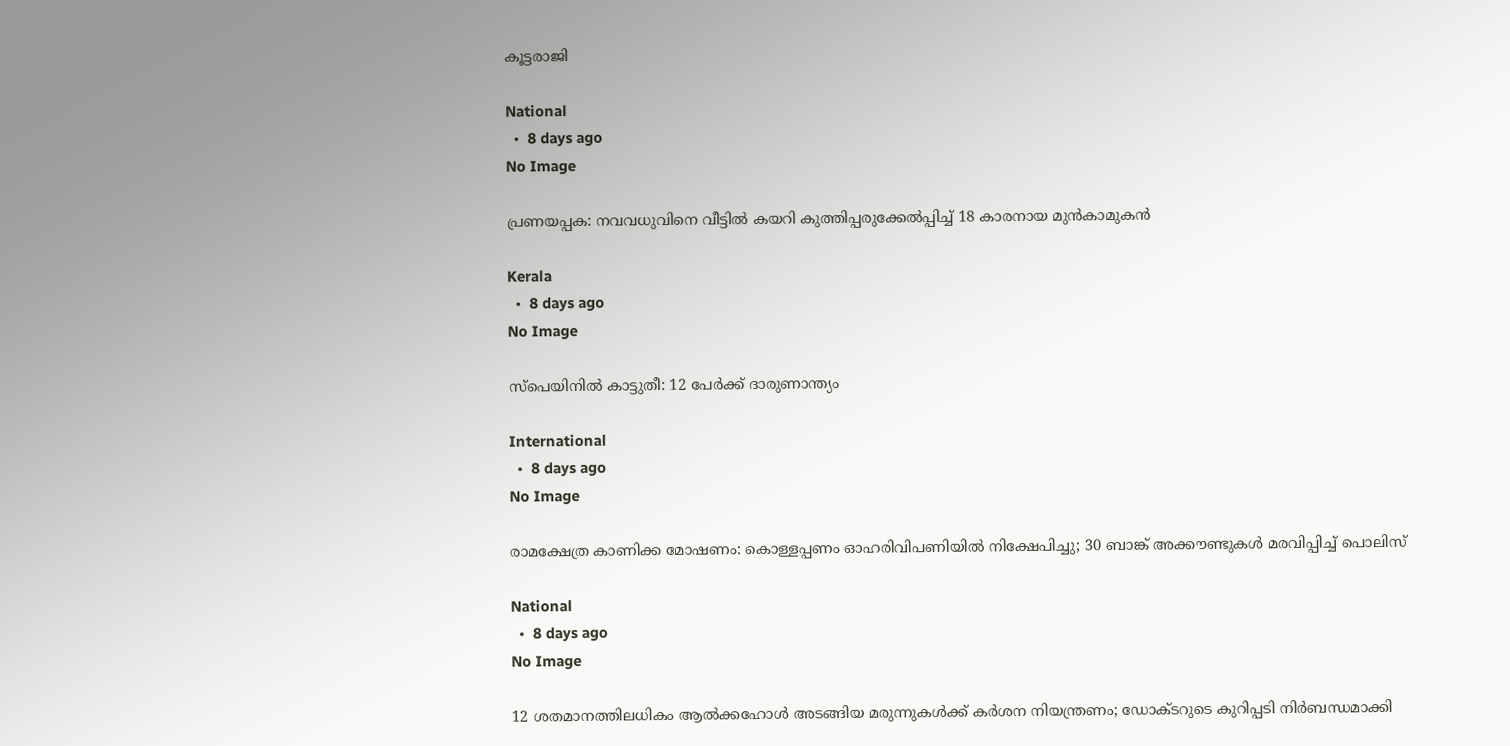കൂട്ടരാജി

National
  •  8 days ago
No Image

പ്രണയപ്പക: നവവധുവിനെ വീട്ടില്‍ കയറി കുത്തിപ്പരുക്കേല്‍പ്പിച്ച് 18 കാരനായ മുന്‍കാമുകന്‍

Kerala
  •  8 days ago
No Image

സ്‌പെയിനില്‍ കാട്ടുതീ: 12 പേര്‍ക്ക് ദാരുണാന്ത്യം

International
  •  8 days ago
No Image

രാമക്ഷേത്ര കാണിക്ക മോഷണം: കൊള്ളപ്പണം ഓഹരിവിപണിയില്‍ നിക്ഷേപിച്ചു; 30 ബാങ്ക് അക്കൗണ്ടുകള്‍ മരവിപ്പിച്ച് പൊലിസ്

National
  •  8 days ago
No Image

12 ശതമാനത്തിലധികം ആല്‍ക്കഹോള്‍ അടങ്ങിയ മരുന്നുകള്‍ക്ക് കര്‍ശന നിയന്ത്രണം; ഡോക്ടറുടെ കുറിപ്പടി നിര്‍ബന്ധമാക്കി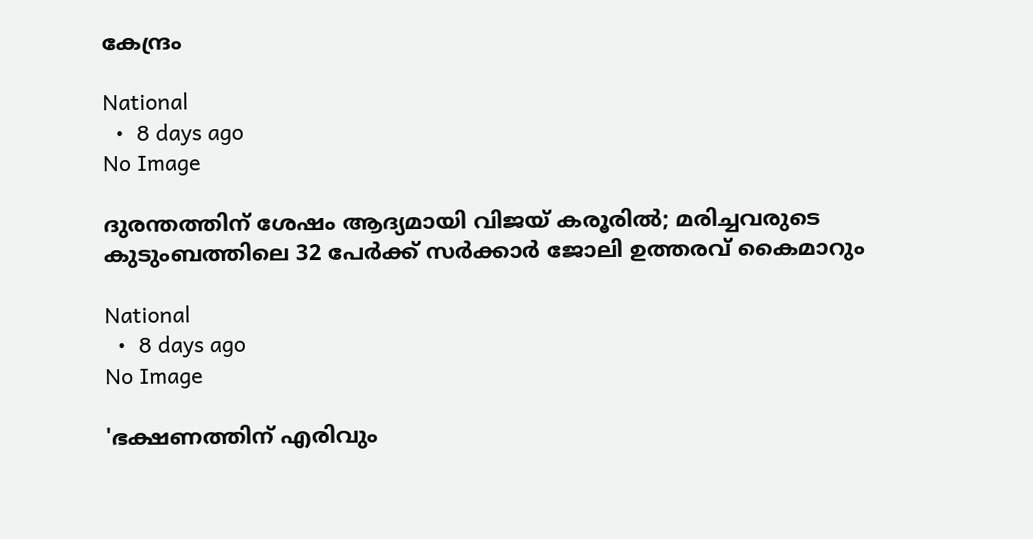കേന്ദ്രം

National
  •  8 days ago
No Image

ദുരന്തത്തിന് ശേഷം ആദ്യമായി വിജയ് കരൂരില്‍; മരിച്ചവരുടെ കുടുംബത്തിലെ 32 പേര്‍ക്ക് സര്‍ക്കാര്‍ ജോലി ഉത്തരവ് കൈമാറും

National
  •  8 days ago
No Image

'ഭക്ഷണത്തിന് എരിവും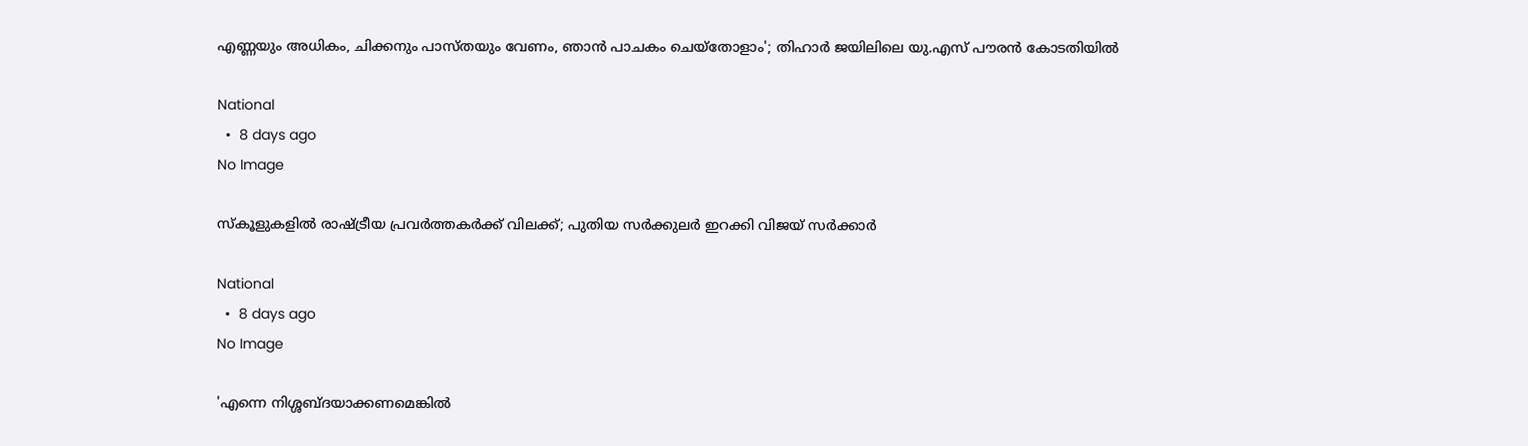എണ്ണയും അധികം, ചിക്കനും പാസ്തയും വേണം, ഞാന്‍ പാചകം ചെയ്‌തോളാം'; തിഹാര്‍ ജയിലിലെ യു.എസ് പൗരന്‍ കോടതിയില്‍

National
  •  8 days ago
No Image

സ്‌കൂളുകളില്‍ രാഷ്ട്രീയ പ്രവര്‍ത്തകര്‍ക്ക് വിലക്ക്; പുതിയ സര്‍ക്കുലര്‍ ഇറക്കി വിജയ് സര്‍ക്കാര്‍

National
  •  8 days ago
No Image

'എന്നെ നിശ്ശബ്ദയാക്കണമെങ്കില്‍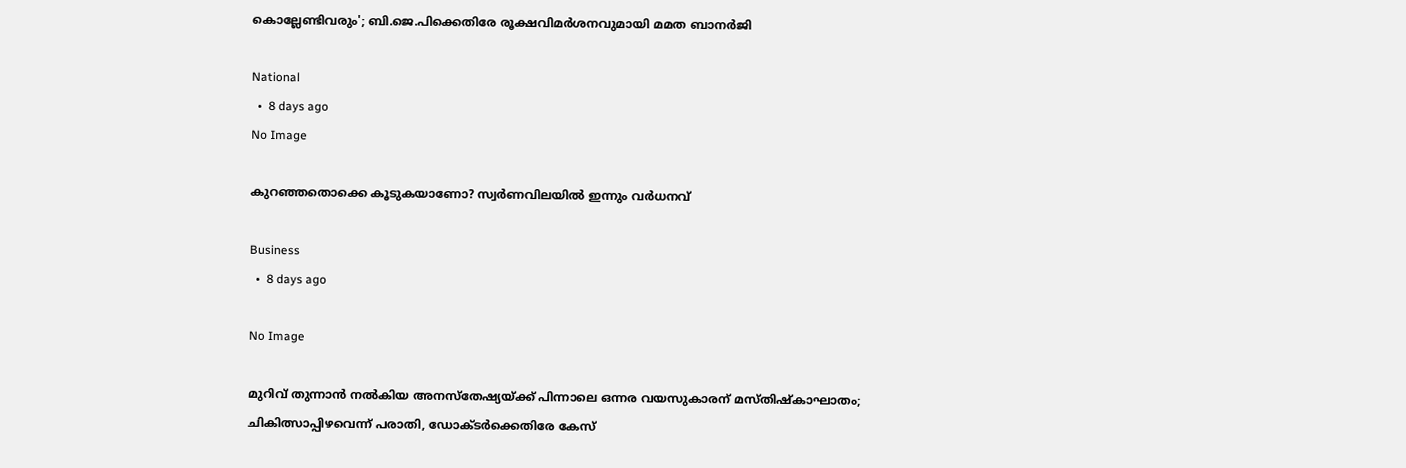കൊല്ലേണ്ടിവരും'; ബി.ജെ.പിക്കെതിരേ രൂക്ഷവിമര്‍ശനവുമായി മമത ബാനര്‍ജി

National
  •  8 days ago
No Image

കുറഞ്ഞതൊക്കെ കൂടുകയാണോ? സ്വര്‍ണവിലയില്‍ ഇന്നും വര്‍ധനവ്

Business
  •  8 days ago

No Image

മുറിവ് തുന്നാന്‍ നല്‍കിയ അനസ്‌തേഷ്യയ്ക്ക് പിന്നാലെ ഒന്നര വയസുകാരന് മസ്തിഷ്‌കാഘാതം; ചികിത്സാപ്പിഴവെന്ന് പരാതി, ഡോക്ടര്‍ക്കെതിരേ കേസ്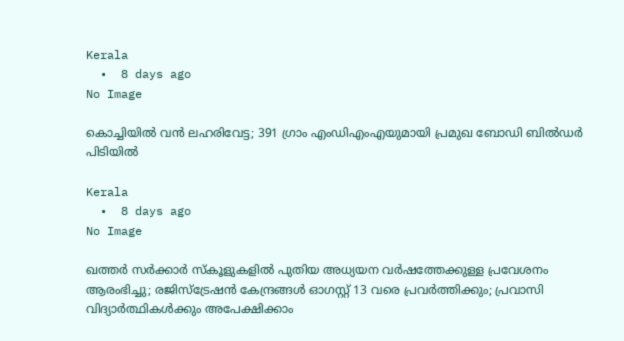Kerala
  •  8 days ago
No Image

കൊച്ചിയില്‍ വന്‍ ലഹരിവേട്ട; 391 ഗ്രാം എംഡിഎംഎയുമായി പ്രമുഖ ബോഡി ബില്‍ഡര്‍ പിടിയില്‍

Kerala
  •  8 days ago
No Image

ഖത്തർ സർക്കാർ സ്കൂളുകളിൽ പുതിയ അധ്യയന വർഷത്തേക്കുള്ള പ്രവേശനം ആരംഭിച്ചു; രജിസ്ട്രേഷൻ കേന്ദ്രങ്ങൾ ഓഗസ്റ്റ് 13 വരെ പ്രവർത്തിക്കും; പ്രവാസി വിദ്യാർത്ഥികൾക്കും അപേക്ഷിക്കാം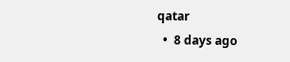qatar
  •  8 days ago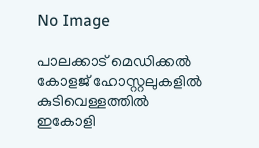No Image

പാലക്കാട് മെഡിക്കല്‍ കോളജ് ഹോസ്റ്റലുകളില്‍ കുടിവെള്ളത്തില്‍ ഇകോളി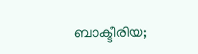ബാക്ടീരിയ;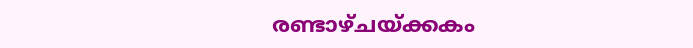രണ്ടാഴ്ചയ്ക്കകം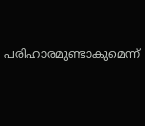പരിഹാരമുണ്ടാകുമെന്ന്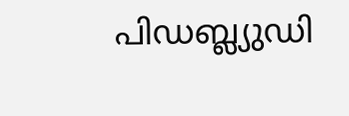പിഡബ്ല്യുഡി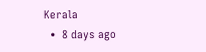Kerala
  •  8 days ago